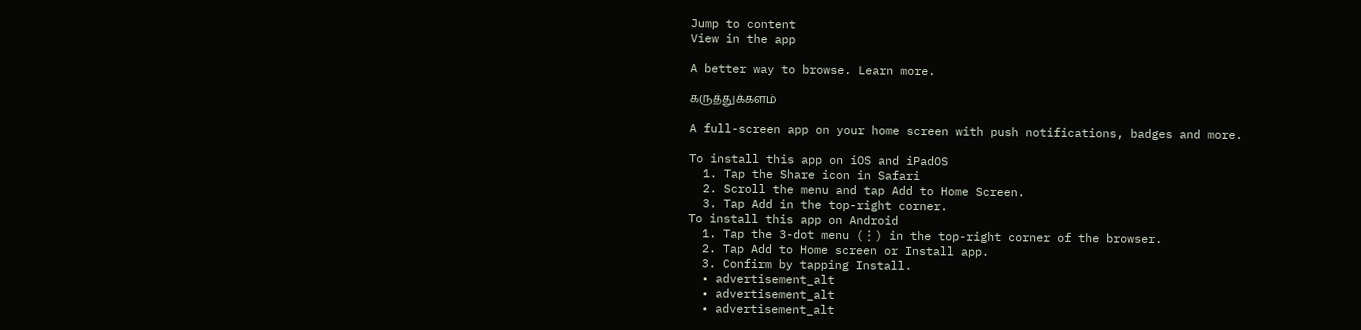Jump to content
View in the app

A better way to browse. Learn more.

கருத்துக்களம்

A full-screen app on your home screen with push notifications, badges and more.

To install this app on iOS and iPadOS
  1. Tap the Share icon in Safari
  2. Scroll the menu and tap Add to Home Screen.
  3. Tap Add in the top-right corner.
To install this app on Android
  1. Tap the 3-dot menu (⋮) in the top-right corner of the browser.
  2. Tap Add to Home screen or Install app.
  3. Confirm by tapping Install.
  • advertisement_alt
  • advertisement_alt
  • advertisement_alt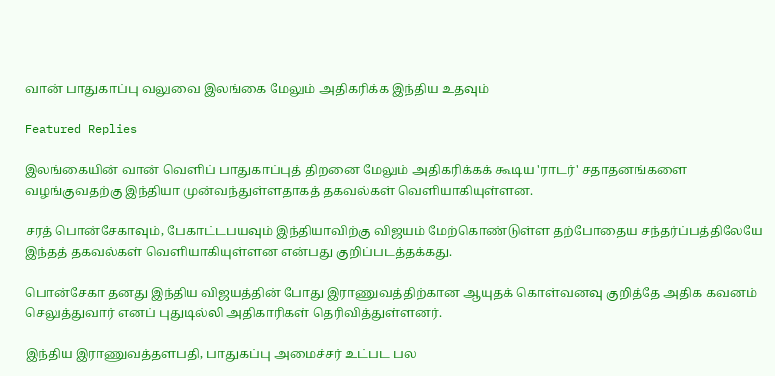வான் பாதுகாப்பு வலுவை இலங்கை மேலும் அதிகரிக்க இந்திய உதவும்

Featured Replies

இலங்கையின் வான் வெளிப் பாதுகாப்புத் திறனை மேலும் அதிகரிக்கக் கூடிய 'ராடர்' சதாதனங்களை வழங்குவதற்கு இந்தியா முன்வந்துள்ளதாகத் தகவல்கள் வெளியாகியுள்ளன.

சரத் பொன்சேகாவும், பேகாட்டபயவும் இந்தியாவிற்கு விஜயம் மேற்கொண்டுள்ள தற்போதைய சந்தர்ப்பத்திலேயே இந்தத் தகவல்கள் வெளியாகியுள்ளன என்பது குறிப்படத்தக்கது.

பொன்சேகா தனது இந்திய விஜயத்தின் போது இராணுவத்திற்கான ஆயுதக் கொள்வனவு குறித்தே அதிக கவனம் செலுத்துவார் எனப் புதுடில்லி அதிகாரிகள் தெரிவித்துள்ளனர்.

இந்திய இராணுவத்தளபதி, பாதுகப்பு அமைச்சர் உட்பட பல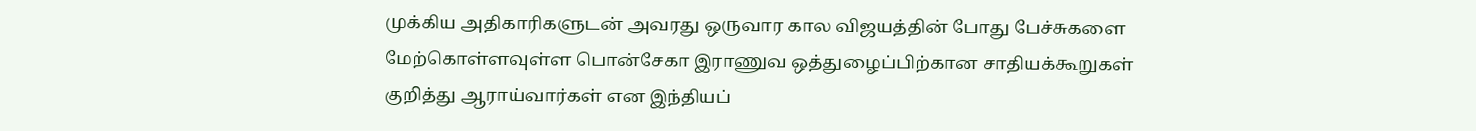முக்கிய அதிகாரிகளுடன் அவரது ஒருவார கால விஜயத்தின் போது பேச்சுகளை மேற்கொள்ளவுள்ள பொன்சேகா இராணுவ ஒத்துழைப்பிற்கான சாதியக்கூறுகள் குறித்து ஆராய்வார்கள் என இந்தியப்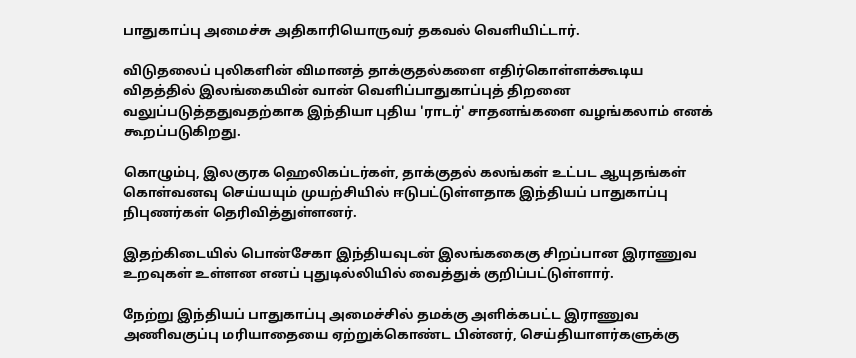பாதுகாப்பு அமைச்சு அதிகாரியொருவர் தகவல் வெளியிட்டார்.

விடுதலைப் புலிகளின் விமானத் தாக்குதல்களை எதிர்கொள்ளக்கூடிய விதத்தில் இலங்கையின் வான் வெளிப்பாதுகாப்புத் திறனை வலுப்படுத்ததுவதற்காக இந்தியா புதிய 'ராடர்' சாதனங்களை வழங்கலாம் எனக் கூறப்படுகிறது.

கொழும்பு, இலகுரக ஹெலிகப்டர்கள், தாக்குதல் கலங்கள் உட்பட ஆயுதங்கள் கொள்வனவு செய்யயும் முயற்சியில் ஈடுபட்டுள்ளதாக இந்தியப் பாதுகாப்பு நிபுணர்கள் தெரிவித்துள்ளனர்.

இதற்கிடையில் பொன்சேகா இந்தியவுடன் இலங்ககைகு சிறப்பான இராணுவ உறவுகள் உள்ளன எனப் புதுடில்லியில் வைத்துக் குறிப்பட்டுள்ளார்.

நேற்று இந்தியப் பாதுகாப்பு அமைச்சில் தமக்கு அளிக்கபட்ட இராணுவ அணிவகுப்பு மரியாதையை ஏற்றுக்கொண்ட பின்னர், செய்தியாளர்களுக்கு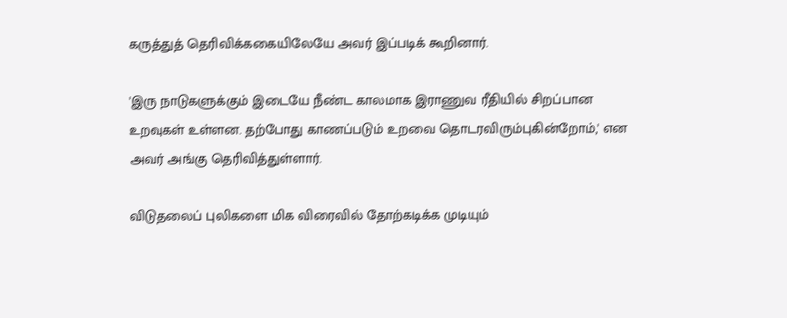கருத்துத் தெரிவிக்ககையிலேயே அவர் இப்படிக் கூறினார்.

'இரு நாடுகளுக்கும் இடையே நீண்ட காலமாக இராணுவ ரீதியில் சிறப்பான உறவுகள் உள்ளன. தற்போது காணப்படும் உறவை தொடரவிரும்புகின்றோம்,' என அவர் அங்கு தெரிவித்துள்ளார்.

விடுதலைப் புலிகளை மிக விரைவில் தோற்கடிக்க முடியும்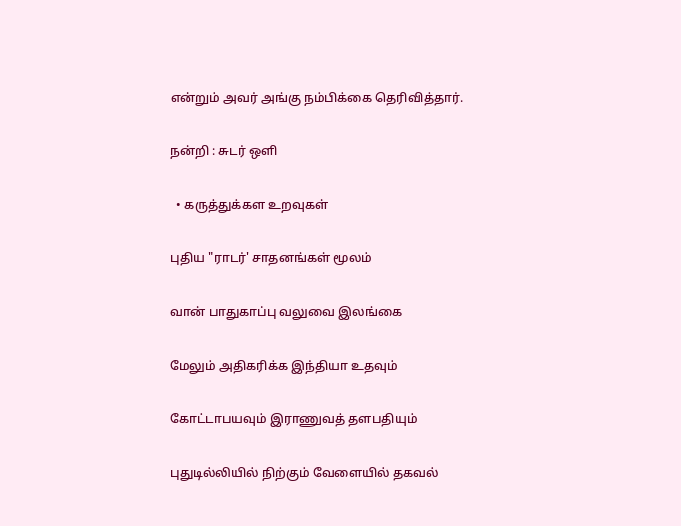என்றும் அவர் அங்கு நம்பிக்கை தெரிவித்தார்.

நன்றி : சுடர் ஒளி

  • கருத்துக்கள உறவுகள்

புதிய "ராடர்' சாதனங்கள் மூலம்

வான் பாதுகாப்பு வலுவை இலங்கை

மேலும் அதிகரிக்க இந்தியா உதவும்

கோட்டாபயவும் இராணுவத் தளபதியும்

புதுடில்லியில் நிற்கும் வேளையில் தகவல்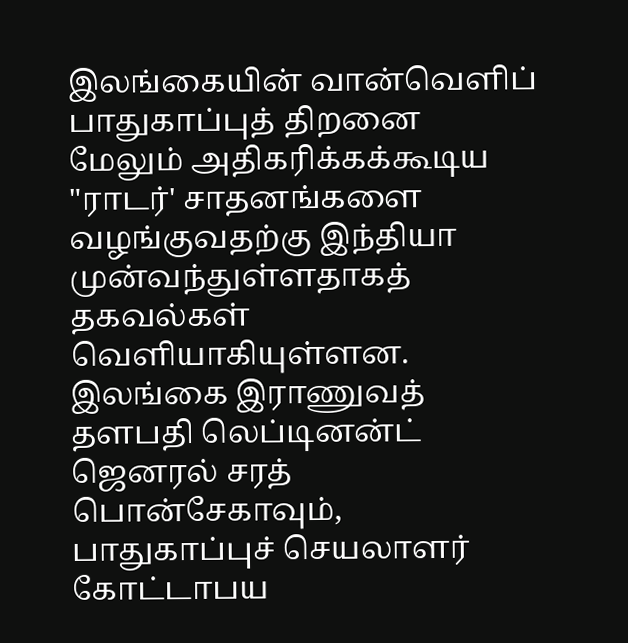இலங்கையின் வான்வெளிப் பாதுகாப்புத் திறனை மேலும் அதிகரிக்கக்கூடிய "ராடர்' சாதனங்களை வழங்குவதற்கு இந்தியா முன்வந்துள்ளதாகத் தகவல்கள் வெளியாகியுள்ளன. இலங்கை இராணுவத் தளபதி லெப்டினன்ட் ஜெனரல் சரத் பொன்சேகாவும், பாதுகாப்புச் செயலாளர் கோட்டாபய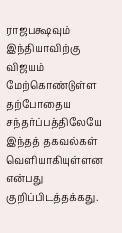ராஜபக்ஷவும் இந்தியாவிற்கு விஜயம் மேற்கொண்டுள்ள தற்போதைய சந்தர்ப்பத்திலேயே இந்தத் தகவல்கள் வெளியாகியுள்ளன என்பது குறிப்பிடத்தக்கது.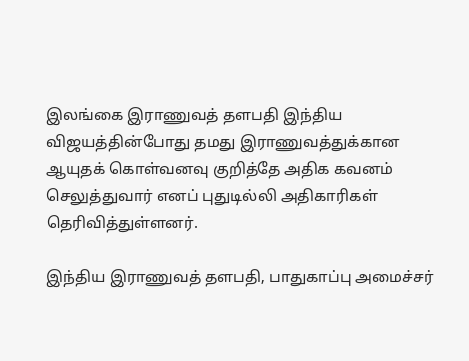இலங்கை இராணுவத் தளபதி இந்திய விஜயத்தின்போது தமது இராணுவத்துக்கான ஆயுதக் கொள்வனவு குறித்தே அதிக கவனம் செலுத்துவார் எனப் புதுடில்லி அதிகாரிகள் தெரிவித்துள்ளனர்.

இந்திய இராணுவத் தளபதி, பாதுகாப்பு அமைச்சர்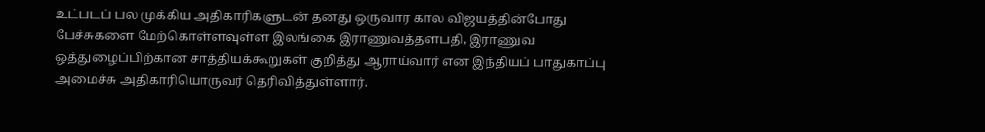உட்படப் பல முக்கிய அதிகாரிகளுடன் தனது ஒருவார கால விஜயத்தின்போது பேச்சுகளை மேற்கொள்ளவுள்ள இலங்கை இராணுவத்தளபதி, இராணுவ ஒத்துழைப்பிற்கான சாத்தியக்கூறுகள் குறித்து ஆராய்வார் என இந்தியப் பாதுகாப்பு அமைச்சு அதிகாரியொருவர் தெரிவித்துள்ளார்.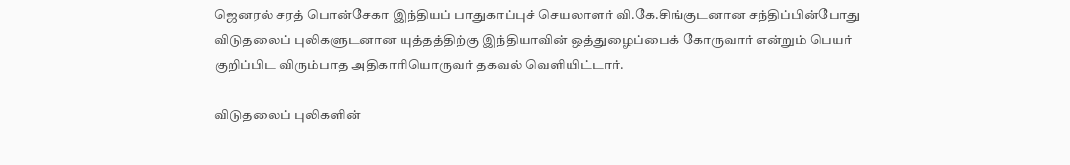ஜெனரல் சரத் பொன்சேகா இந்தியப் பாதுகாப்புச் செயலாளர் வி.கே.சிங்குடனான சந்திப்பின்போது விடுதலைப் புலிகளுடனான யுத்தத்திற்கு இந்தியாவின் ஒத்துழைப்பைக் கோருவார் என்றும் பெயர் குறிப்பிட விரும்பாத அதிகாரியொருவர் தகவல் வெளியிட்டார்.

விடுதலைப் புலிகளின்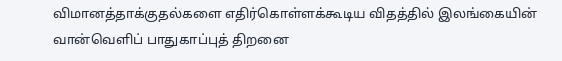விமானத்தாக்குதல்களை எதிர்கொள்ளக்கூடிய விதத்தில் இலங்கையின் வான்வெளிப் பாதுகாப்புத் திறனை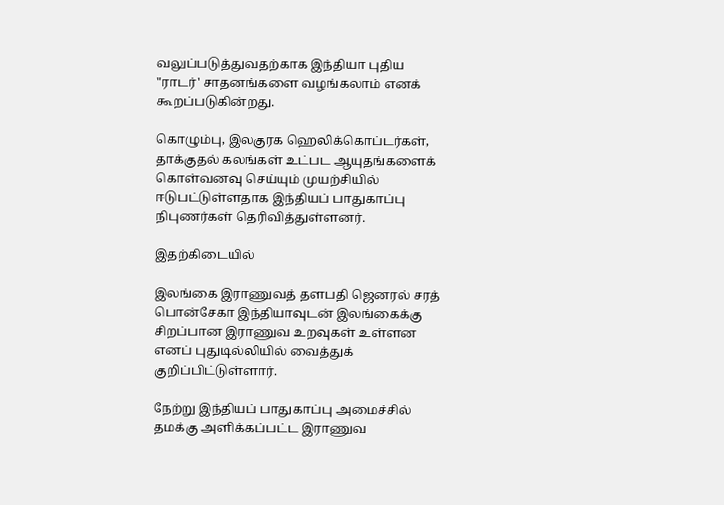வலுப்படுத்துவதற்காக இந்தியா புதிய "ராடர்' சாதனங்களை வழங்கலாம் எனக் கூறப்படுகின்றது.

கொழும்பு, இலகுரக ஹெலிக்கொப்டர்கள், தாக்குதல் கலங்கள் உட்பட ஆயுதங்களைக் கொள்வனவு செய்யும் முயற்சியில் ஈடுபட்டுள்ளதாக இந்தியப் பாதுகாப்பு நிபுணர்கள் தெரிவித்துள்ளனர்.

இதற்கிடையில்

இலங்கை இராணுவத் தளபதி ஜெனரல் சரத் பொன்சேகா இந்தியாவுடன் இலங்கைக்கு சிறப்பான இராணுவ உறவுகள் உள்ளன எனப் புதுடில்லியில் வைத்துக் குறிப்பிட்டுள்ளார்.

நேற்று இந்தியப் பாதுகாப்பு அமைச்சில் தமக்கு அளிக்கப்பட்ட இராணுவ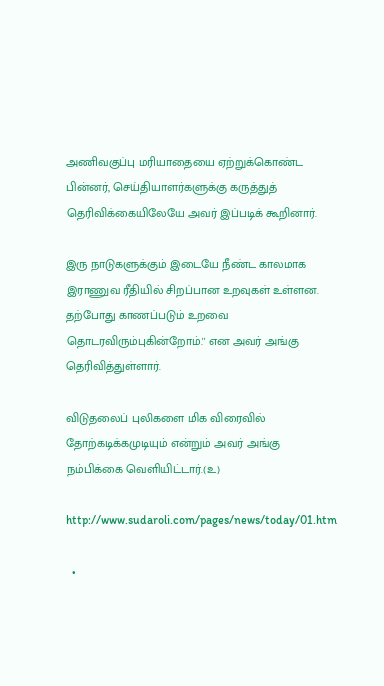அணிவகுப்பு மரியாதையை ஏற்றுக்கொண்ட பின்னர், செய்தியாளர்களுக்கு கருத்துத் தெரிவிக்கையிலேயே அவர் இப்படிக் கூறினார்.

இரு நாடுகளுக்கும் இடையே நீண்ட காலமாக இராணுவ ரீதியில் சிறப்பான உறவுகள் உள்ளன. தற்போது காணப்படும் உறவை தொடரவிரும்புகின்றோம்.'' என அவர் அங்கு தெரிவித்துள்ளார்.

விடுதலைப் புலிகளை மிக விரைவில் தோற்கடிக்கமுடியும் என்றும் அவர் அங்கு நம்பிக்கை வெளியிட்டார்.(உ)

http://www.sudaroli.com/pages/news/today/01.htm

  •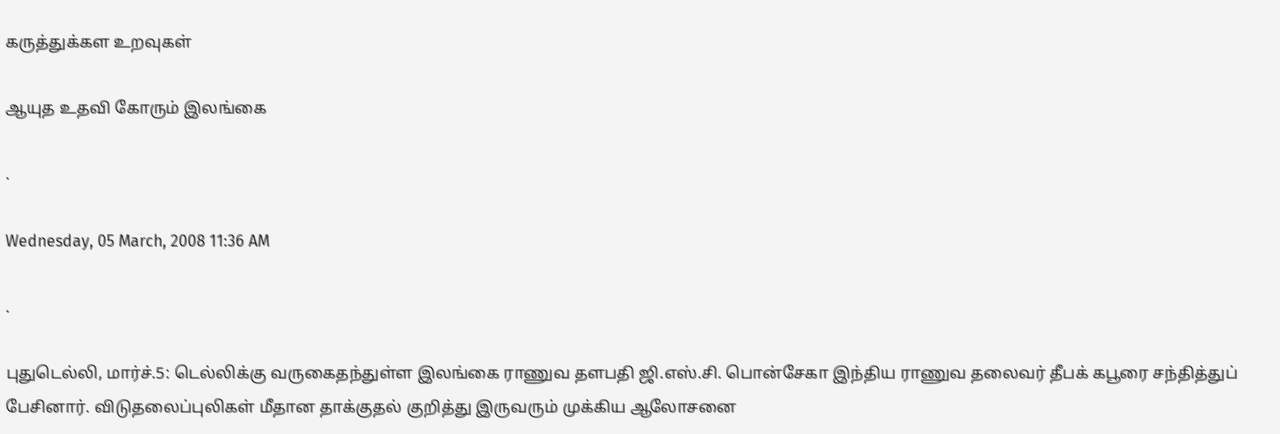கருத்துக்கள உறவுகள்

ஆயுத உதவி கோரும் இலங்கை

.

Wednesday, 05 March, 2008 11:36 AM

.

புதுடெல்லி, மார்ச்.5: டெல்லிக்கு வருகைதந்துள்ள இலங்கை ராணுவ தளபதி ஜி.எஸ்.சி. பொன்சேகா இந்திய ராணுவ தலைவர் தீபக் கபூரை சந்தித்துப் பேசினார். விடுதலைப்புலிகள் மீதான தாக்குதல் குறித்து இருவரும் முக்கிய ஆலோசனை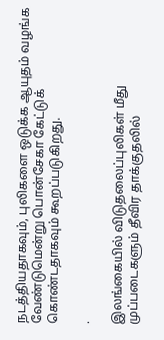நடத்தியதாகவும், புலிகளை ஒடுக்க ஆயுதம் வழங்க வேண்டுமென்று பொன்சேகா கேட்டுக் கொண்டதாகவும் கூறப்படுகிறது.

.

இலங்கையில் விடுதலைப்புலிகள் மீது முப்படைகளும் தீவிர தாக்குதலில்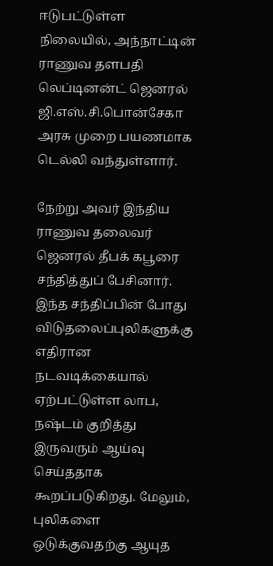ஈடுபட்டுள்ள நிலையில், அந்நாட்டின் ராணுவ தளபதி லெப்டினன்ட் ஜெனரல் ஜி.எஸ்.சி.பொன்சேகா அரசு முறை பயணமாக டெல்லி வந்துள்ளார்.

நேற்று அவர் இந்திய ராணுவ தலைவர் ஜெனரல் தீபக் கபூரை சந்தித்துப் பேசினார். இந்த சந்திப்பின் போது விடுதலைப்புலிகளுக்கு எதிரான நடவடிக்கையால் ஏற்பட்டுள்ள லாப, நஷ்டம் குறித்து இருவரும் ஆய்வு செய்ததாக கூறப்படுகிறது. மேலும், புலிகளை ஒடுக்குவதற்கு ஆயுத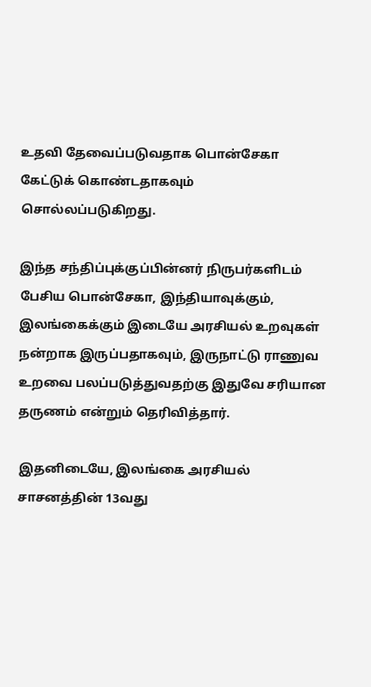உதவி தேவைப்படுவதாக பொன்சேகா கேட்டுக் கொண்டதாகவும் சொல்லப்படுகிறது.

இந்த சந்திப்புக்குப்பின்னர் நிருபர்களிடம் பேசிய பொன்சேகா, இந்தியாவுக்கும், இலங்கைக்கும் இடையே அரசியல் உறவுகள் நன்றாக இருப்பதாகவும், இருநாட்டு ராணுவ உறவை பலப்படுத்துவதற்கு இதுவே சரியான தருணம் என்றும் தெரிவித்தார்.

இதனிடையே, இலங்கை அரசியல் சாசனத்தின் 13வது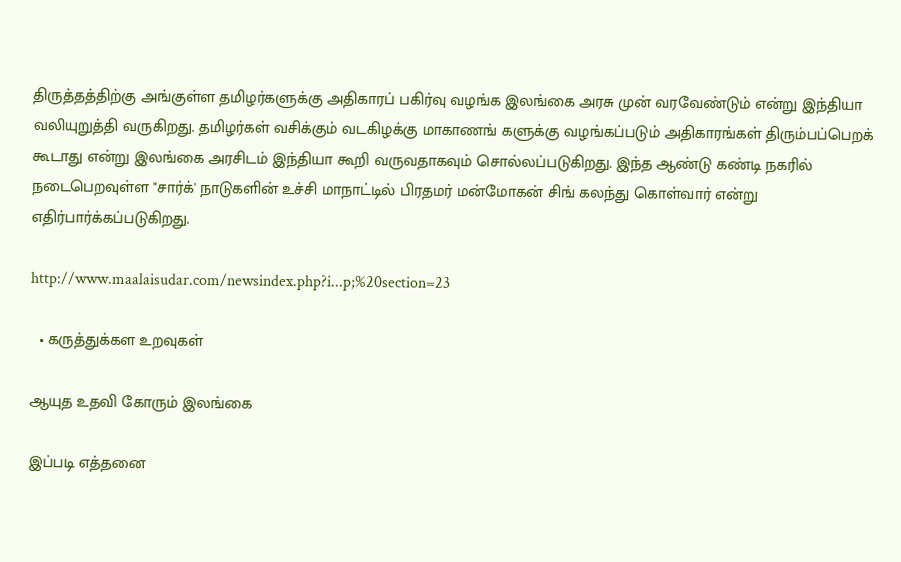திருத்தத்திற்கு அங்குள்ள தமிழர்களுக்கு அதிகாரப் பகிர்வு வழங்க இலங்கை அரசு முன் வரவேண்டும் என்று இந்தியா வலியுறுத்தி வருகிறது. தமிழர்கள் வசிக்கும் வடகிழக்கு மாகாணங் களுக்கு வழங்கப்படும் அதிகாரங்கள் திரும்பப்பெறக் கூடாது என்று இலங்கை அரசிடம் இந்தியா கூறி வருவதாகவும் சொல்லப்படுகிறது. இந்த ஆண்டு கண்டி நகரில் நடைபெறவுள்ள "சார்க்' நாடுகளின் உச்சி மாநாட்டில் பிரதமர் மன்மோகன் சிங் கலந்து கொள்வார் என்று எதிர்பார்க்கப்படுகிறது.

http://www.maalaisudar.com/newsindex.php?i...p;%20section=23

  • கருத்துக்கள உறவுகள்

ஆயுத உதவி கோரும் இலங்கை

இப்படி எத்தனை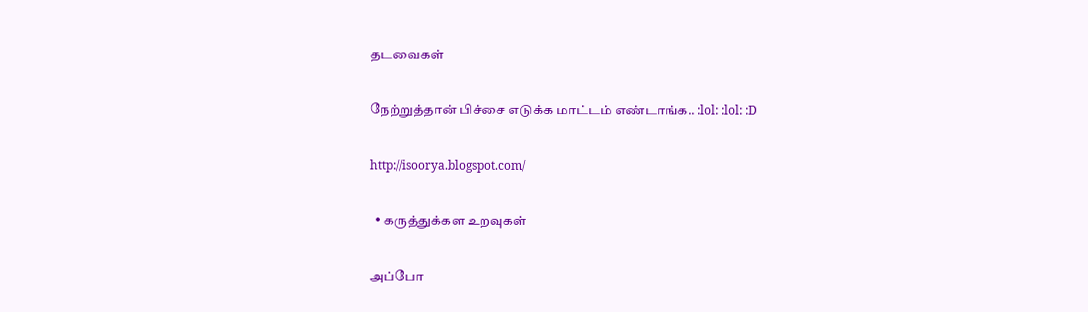தடவைகள்

நேற்றுத்தான் பிச்சை எடுக்க மாட்டம் எண்டாங்க.. :lol: :lol: :D

http://isoorya.blogspot.com/

  • கருத்துக்கள உறவுகள்

அப்போ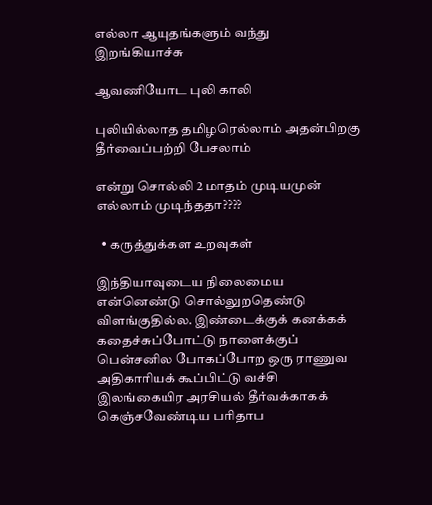எல்லா ஆயுதங்களும் வந்து இறங்கியாச்சு

ஆவணியோட புலி காலி

புலியில்லாத தமிழரெல்லாம் அதன்பிறகு தீர்வைப்பற்றி பேசலாம்

என்று சொல்லி 2 மாதம் முடியமுன் எல்லாம் முடிந்ததா????

  • கருத்துக்கள உறவுகள்

இந்தியாவுடைய நிலைமைய என்னெண்டு சொல்லுறதெண்டு விளங்குதில்ல. இண்டைக்குக் கனக்கக் கதைச்சுப்போட்டு நாளைக்குப் பென்சனில போகப்போற ஒரு ராணுவ அதிகாரியக் கூப்பிட்டு வச்சி இலங்கையிர அரசியல் தீர்வக்காகக் கெஞ்சவேண்டிய பரிதாப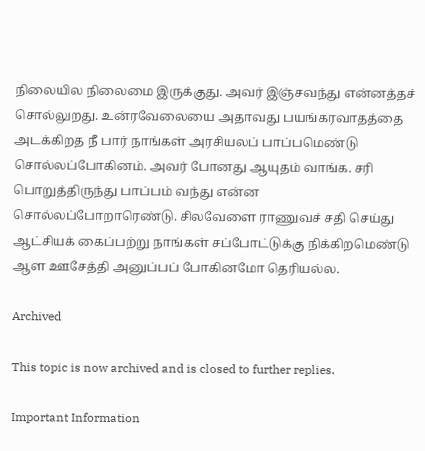நிலையில நிலைமை இருக்குது. அவர் இஞ்சவந்து என்னத்தச் சொல்லுறது. உன்ரவேலையை அதாவது பயங்கரவாதத்தை அடக்கிறத நீ பார் நாங்கள் அரசியலப் பாப்பமெண்டு சொல்லப்போகினம். அவர் போனது ஆயுதம் வாங்க. சரி பொறுத்திருந்து பாப்பம் வந்து என்ன சொல்லப்போறாரெண்டு. சிலவேளை ராணுவச் சதி செய்து ஆட்சியக் கைப்பற்று நாங்கள் சப்போட்டுக்கு நிக்கிறமெண்டு ஆள ஊசேத்தி அனுப்பப் போகினமோ தெரியல்ல.

Archived

This topic is now archived and is closed to further replies.

Important Information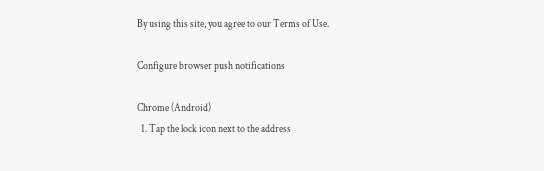By using this site, you agree to our Terms of Use.

Configure browser push notifications

Chrome (Android)
  1. Tap the lock icon next to the address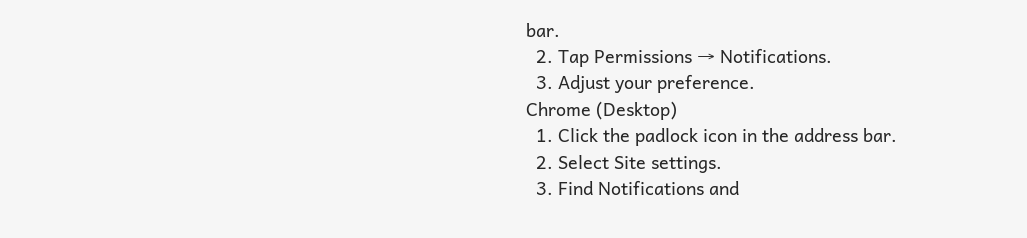bar.
  2. Tap Permissions → Notifications.
  3. Adjust your preference.
Chrome (Desktop)
  1. Click the padlock icon in the address bar.
  2. Select Site settings.
  3. Find Notifications and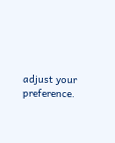adjust your preference.